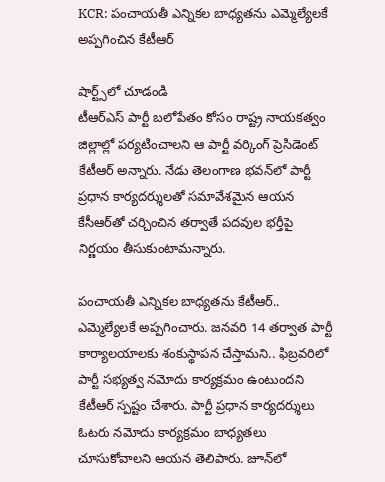KCR: పంచాయతీ ఎన్నికల బాధ్యతను ఎమ్మెల్యేలకే అప్పగించిన కేటీఆర్

షార్ట్స్‌లో చూడండి
టీఆర్ఎస్ పార్టీ బలోపేతం కోసం రాష్ట్ర నాయకత్వం జిల్లాల్లో పర్యటించాలని ఆ పార్టీ వర్కింగ్ ప్రెసిడెంట్ కేటీఆర్ అన్నారు. నేడు తెలంగాణ భవన్‌లో పార్టీ ప్రధాన కార్యదర్శులతో సమావేశమైన ఆయన కేసీఆర్‌తో చర్చించిన తర్వాతే పదవుల భర్తీపై నిర్ణయం తీసుకుంటామన్నారు.

పంచాయతీ ఎన్నికల బాధ్యతను కేటీఆర్.. ఎమ్మెల్యేలకే అప్పగించారు. జనవరి 14 తర్వాత పార్టీ కార్యాలయాలకు శంకుస్థాపన చేస్తామని.. ఫిబ్రవరిలో పార్టీ సభ్యత్వ నమోదు కార్యక్రమం ఉంటుందని కేటీఆర్ స్పష్టం చేశారు. పార్టీ ప్రధాన కార్యదర్శులు ఓటరు నమోదు కార్యక్రమం బాధ్యతలు చూసుకోవాలని ఆయన తెలిపారు. జూన్‌లో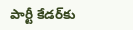పార్టీ కేడర్‌కు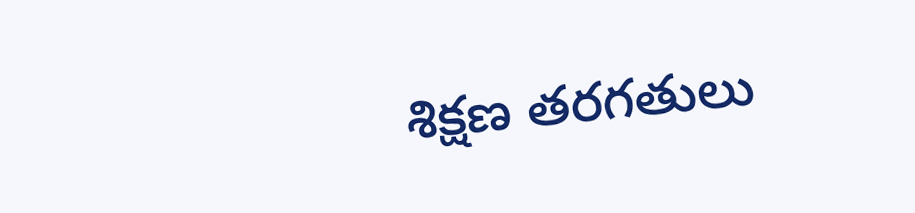శిక్షణ తరగతులు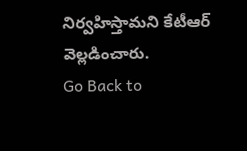నిర్వహిస్తామని కేటీఆర్ వెల్లడించారు.
Go Back to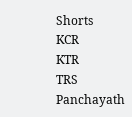Shorts
KCR
KTR
TRS
Panchayath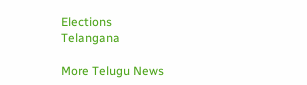Elections
Telangana

More Telugu News